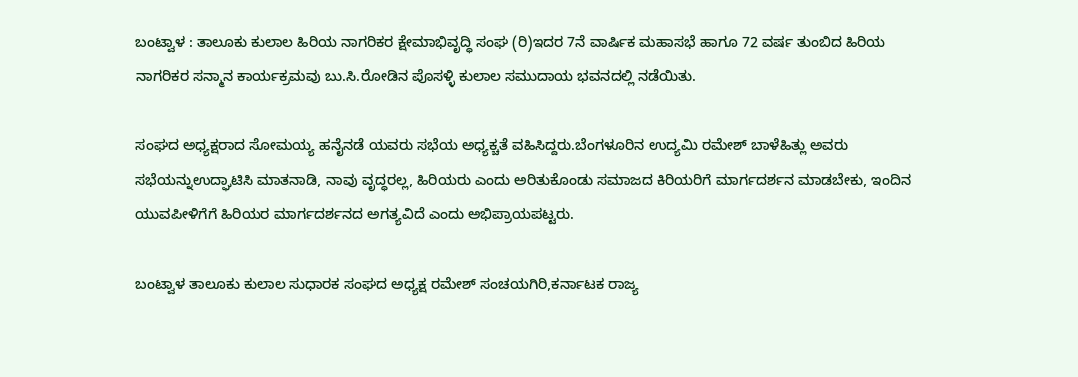ಬಂಟ್ವಾಳ : ತಾಲೂಕು ಕುಲಾಲ ಹಿರಿಯ ನಾಗರಿಕರ ಕ್ಷೇಮಾಭಿವೃದ್ಧಿ ಸಂಘ (ರಿ)ಇದರ 7ನೆ ವಾರ್ಷಿಕ ಮಹಾಸಭೆ ಹಾಗೂ 72 ವರ್ಷ ತುಂಬಿದ ಹಿರಿಯ ನಾಗರಿಕರ ಸನ್ಮಾನ ಕಾರ್ಯಕ್ರಮವು ಬು.ಸಿ.ರೋಡಿನ ಪೊಸಳ್ಳಿ ಕುಲಾಲ ಸಮುದಾಯ ಭವನದಲ್ಲಿ ನಡೆಯಿತು.

ಸಂಘದ ಅಧ್ಯಕ್ಷರಾದ ಸೋಮಯ್ಯ ಹನೈನಡೆ ಯವರು ಸಭೆಯ ಅಧ್ಯಕ್ಚತೆ ವಹಿಸಿದ್ದರು.ಬೆಂಗಳೂರಿನ ಉದ್ಯಮಿ ರಮೇಶ್ ಬಾಳೆಹಿತ್ಲು ಅವರು ಸಭೆಯನ್ನುಉದ್ಘಾಟಿಸಿ ಮಾತನಾಡಿ, ನಾವು ವೃದ್ಧರಲ್ಲ, ಹಿರಿಯರು ಎಂದು ಅರಿತುಕೊಂಡು ಸಮಾಜದ ಕಿರಿಯರಿಗೆ ಮಾರ್ಗದರ್ಶನ ಮಾಡಬೇಕು, ಇಂದಿನ ಯುವಪೀಳಿಗೆಗೆ ಹಿರಿಯರ ಮಾರ್ಗದರ್ಶನದ ಅಗತ್ಯವಿದೆ ಎಂದು ಅಭಿಪ್ರಾಯಪಟ್ಟರು.

ಬಂಟ್ವಾಳ ತಾಲೂಕು ಕುಲಾಲ ಸುಧಾರಕ ಸಂಘದ ಅಧ್ಯಕ್ಷ ರಮೇಶ್ ಸಂಚಯಗಿರಿ,ಕರ್ನಾಟಕ ರಾಜ್ಯ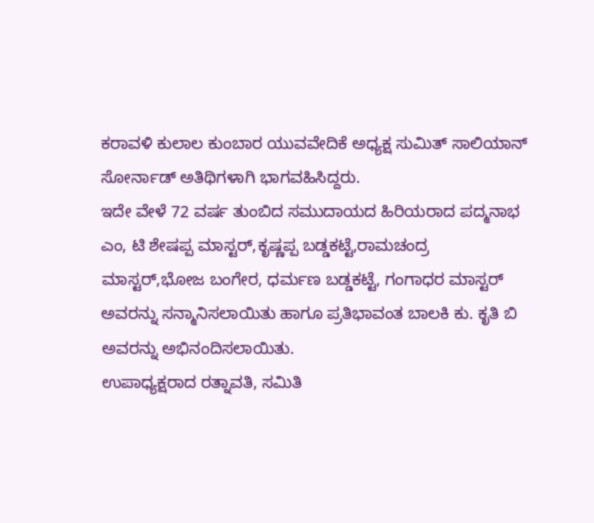ಕರಾವಳಿ ಕುಲಾಲ ಕುಂಬಾರ ಯುವವೇದಿಕೆ ಅಧ್ಯಕ್ಷ ಸುಮಿತ್ ಸಾಲಿಯಾನ್ ಸೋರ್ನಾಡ್ ಅತಿಥಿಗಳಾಗಿ ಭಾಗವಹಿಸಿದ್ದರು.
ಇದೇ ವೇಳೆ 72 ವರ್ಷ ತುಂಬಿದ ಸಮುದಾಯದ ಹಿರಿಯರಾದ ಪದ್ಮನಾಭ ಎಂ, ಟಿ ಶೇಷಪ್ಪ ಮಾಸ್ಟರ್,ಕೃಷ್ಣಪ್ಪ ಬಡ್ಡಕಟ್ಟೆ,ರಾಮಚಂದ್ರ ಮಾಸ್ಟರ್,ಭೋಜ ಬಂಗೇರ, ಧರ್ಮಣ ಬಡ್ಡಕಟ್ಟೆ, ಗಂಗಾಧರ ಮಾಸ್ಟರ್ ಅವರನ್ನು ಸನ್ಮಾನಿಸಲಾಯಿತು ಹಾಗೂ ಪ್ರತಿಭಾವಂತ ಬಾಲಕಿ ಕು. ಕೃತಿ ಬಿ ಅವರನ್ನು ಅಭಿನಂದಿಸಲಾಯಿತು.
ಉಪಾಧ್ಯಕ್ಷರಾದ ರತ್ನಾವತಿ, ಸಮಿತಿ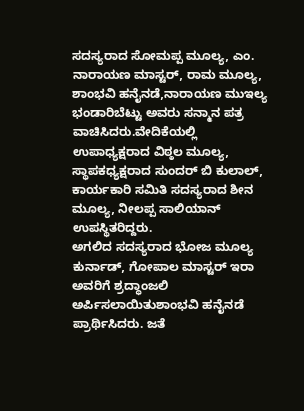ಸದಸ್ಯರಾದ ಸೋಮಪ್ಪ ಮೂಲ್ಯ, ಎಂ. ನಾರಾಯಣ ಮಾಸ್ಟರ್, ರಾಮ ಮೂಲ್ಯ, ಶಾಂಭವಿ ಹನೈನಡೆ,ನಾರಾಯಣ ಮುಇಲ್ಯ ಭಂಡಾರಿಬೆಟ್ಟು ಅವರು ಸನ್ಮಾನ ಪತ್ರ ವಾಚಿಸಿದರು.ವೇದಿಕೆಯಲ್ಲಿ ಉಪಾಧ್ಯಕ್ಷರಾದ ವಿಠ್ಠಲ ಮೂಲ್ಯ, ಸ್ಥಾಪಕಧ್ಯಕ್ಷರಾದ ಸುಂದರ್ ಬಿ ಕುಲಾಲ್, ಕಾರ್ಯಕಾರಿ ಸಮಿತಿ ಸದಸ್ಯರಾದ ಶೀನ ಮೂಲ್ಯ, ನೀಲಪ್ಪ ಸಾಲಿಯಾನ್ ಉಪಸ್ಥಿತರಿದ್ದರು.
ಅಗಲಿದ ಸದಸ್ಯರಾದ ಭೋಜ ಮೂಲ್ಯ ಕುರ್ನಾಡ್, ಗೋಪಾಲ ಮಾಸ್ಟರ್ ಇರಾ ಅವರಿಗೆ ಶ್ರದ್ಧಾಂಜಲಿ ಅರ್ಪಿಸಲಾಯಿತುಶಾಂಭವಿ ಹನೈನಡೆ ಪ್ರಾರ್ಥಿಸಿದರು. ಜತೆ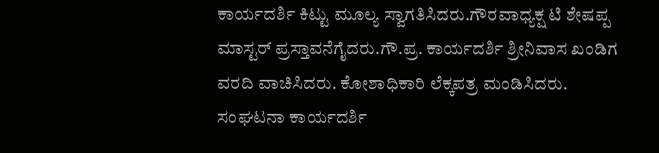ಕಾರ್ಯದರ್ಶಿ ಕಿಟ್ಟು ಮೂಲ್ಯ ಸ್ವಾಗತಿಸಿದರು.ಗೌರವಾಧ್ಯಕ್ಷ ಟಿ ಶೇಷಪ್ಪ ಮಾಸ್ಟರ್ ಪ್ರಸ್ತಾವನೆಗೈದರು.ಗೌ.ಪ್ರ. ಕಾರ್ಯದರ್ಶಿ ಶ್ರೀನಿವಾಸ ಖಂಡಿಗ ವರದಿ ವಾಚಿಸಿದರು. ಕೋಶಾಧಿಕಾರಿ ಲೆಕ್ಕಪತ್ರ ಮಂಡಿಸಿದರು.
ಸಂಘಟನಾ ಕಾರ್ಯದರ್ಶಿ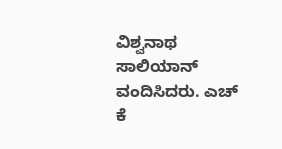ವಿಶ್ವನಾಥ ಸಾಲಿಯಾನ್ ವಂದಿಸಿದರು. ಎಚ್ ಕೆ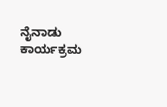ನೈನಾಡು ಕಾರ್ಯಕ್ರಮ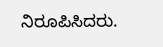ನಿರೂಪಿಸಿದರು.